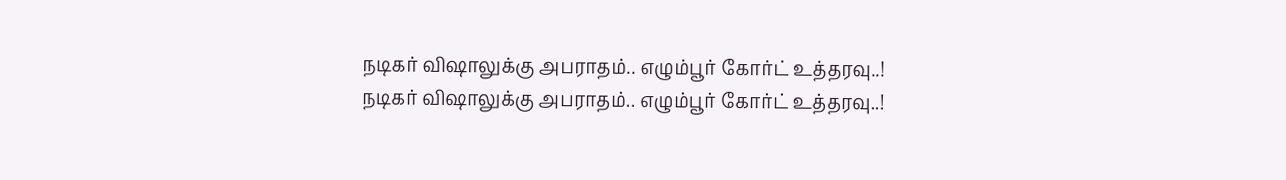நடிகர் விஷாலுக்கு அபராதம்.. எழும்பூர் கோர்ட் உத்தரவு..!
நடிகர் விஷாலுக்கு அபராதம்.. எழும்பூர் கோர்ட் உத்தரவு..!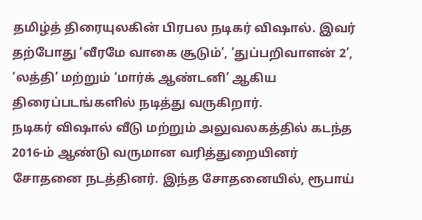தமிழ்த் திரையுலகின் பிரபல நடிகர் விஷால். இவர் தற்போது ‘வீரமே வாகை சூடும்’, ‘துப்பறிவாளன் 2’, ‘லத்தி’ மற்றும் ‘மார்க் ஆண்டனி’ ஆகிய திரைப்படங்களில் நடித்து வருகிறார்.
நடிகர் விஷால் வீடு மற்றும் அலுவலகத்தில் கடந்த 2016-ம் ஆண்டு வருமான வரித்துறையினர் சோதனை நடத்தினர். இந்த சோதனையில், ரூபாய்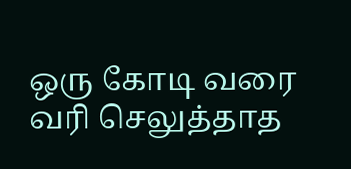ஒரு கோடி வரை வரி செலுத்தாத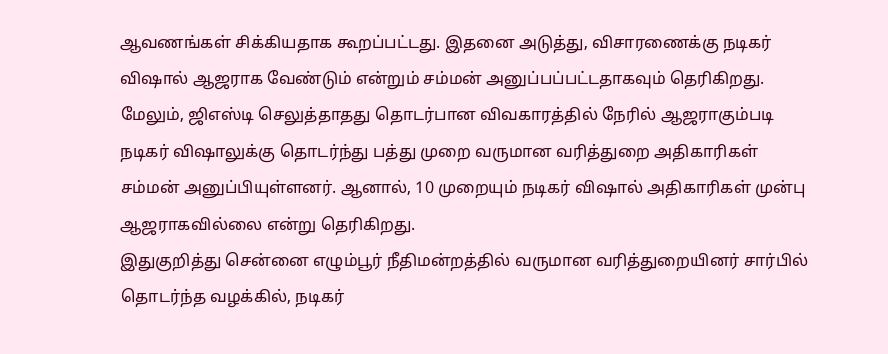ஆவணங்கள் சிக்கியதாக கூறப்பட்டது. இதனை அடுத்து, விசாரணைக்கு நடிகர் விஷால் ஆஜராக வேண்டும் என்றும் சம்மன் அனுப்பப்பட்டதாகவும் தெரிகிறது.
மேலும், ஜிஎஸ்டி செலுத்தாதது தொடர்பான விவகாரத்தில் நேரில் ஆஜராகும்படி நடிகர் விஷாலுக்கு தொடர்ந்து பத்து முறை வருமான வரித்துறை அதிகாரிகள் சம்மன் அனுப்பியுள்ளனர். ஆனால், 10 முறையும் நடிகர் விஷால் அதிகாரிகள் முன்பு ஆஜராகவில்லை என்று தெரிகிறது.
இதுகுறித்து சென்னை எழும்பூர் நீதிமன்றத்தில் வருமான வரித்துறையினர் சார்பில் தொடர்ந்த வழக்கில், நடிகர்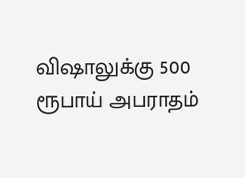விஷாலுக்கு 500 ரூபாய் அபராதம்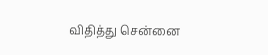விதித்து சென்னை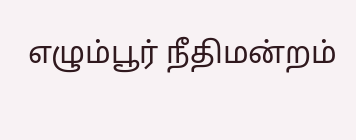எழும்பூர் நீதிமன்றம்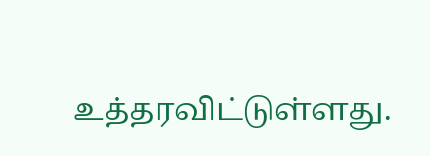உத்தரவிட்டுள்ளது.